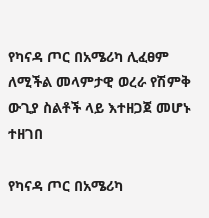የካናዳ ጦር በአሜሪካ ሊፈፀም ለሚችል መላምታዊ ወረራ የሽምቅ ውጊያ ስልቶች ላይ እተዘጋጀ መሆኑ ተዘገበ

የካናዳ ጦር በአሜሪካ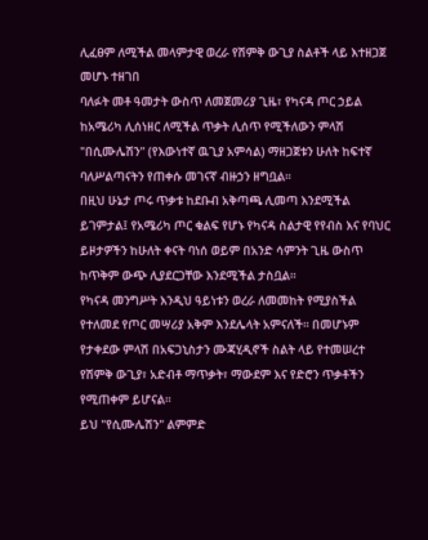ሊፈፀም ለሚችል መላምታዊ ወረራ የሽምቅ ውጊያ ስልቶች ላይ እተዘጋጀ መሆኑ ተዘገበ
ባለፉት መቶ ዓመታት ውስጥ ለመጀመሪያ ጊዜ፣ የካናዳ ጦር ኃይል ከአሜሪካ ሊሰነዘር ለሚችል ጥቃት ሊሰጥ የሚችለውን ምላሽ "በሲሙሌሽን" (የእውነተኛ ዉጊያ አምሳል) ማዘጋጀቱን ሁለት ከፍተኛ ባለሥልጣናትን የጠቀሱ መገናኛ ብዙኃን ዘግቧል።
በዚህ ሁኔታ ጦሩ ጥቃቱ ከደቡብ አቅጣጫ ሊመጣ እንደሚችል ይገምታል፤ የአሜሪካ ጦር ቁልፍ የሆኑ የካናዳ ስልታዊ የየብስ እና የባህር ይዞታዎችን ከሁለት ቀናት ባነሰ ወይም በአንድ ሳምንት ጊዜ ውስጥ ከጥቅም ውጭ ሊያደርጋቸው እንደሚችል ታስቧል።
የካናዳ መንግሥት እንዲህ ዓይነቱን ወረራ ለመመከት የሚያስችል የተለመደ የጦር መሣሪያ አቅም እንደሌላት አምናለች። በመሆኑም የታቀደው ምላሽ በአፍጋኒስታን ሙጃሂዲኖች ስልት ላይ የተመሠረተ የሽምቅ ውጊያ፣ አድብቶ ማጥቃት፣ ማውደም እና የድሮን ጥቃቶችን የሚጠቀም ይሆናል።
ይህ "የሲሙሌሽን" ልምምድ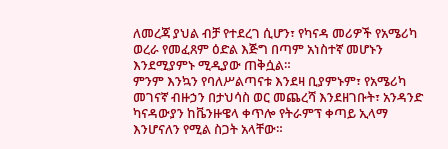ለመረጃ ያህል ብቻ የተደረገ ሲሆን፣ የካናዳ መሪዎች የአሜሪካ ወረራ የመፈጸም ዕድል እጅግ በጣም አነስተኛ መሆኑን እንደሚያምኑ ሚዲያው ጠቅሷል።
ምንም እንኳን የባለሥልጣናቱ እንደዛ ቢያምኑም፣ የአሜሪካ መገናኛ ብዙኃን በታህሳስ ወር መጨረሻ እንደዘገቡት፣ አንዳንድ ካናዳውያን ከቬንዙዌላ ቀጥሎ የትራምፕ ቀጣይ ኢላማ እንሆናለን የሚል ስጋት አላቸው።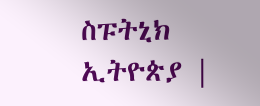ስፑትኒክ ኢትዮጵያ |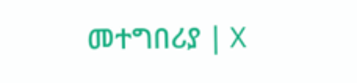መተግበሪያ | X